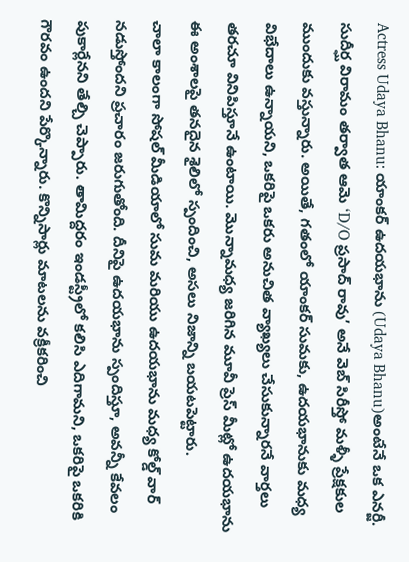Actress Udaya Bhanu: యాంకర్ ఉదయభాను (Udaya Bhanu)అంటేనే ఒక ఎనర్జీ. సుదీర్ఘ విరామం తర్వాత ఆమె ‘D/O ప్రసాద్ రావు’ అనే వెబ్ సిరీస్తో మళ్ళీ ప్రేక్షకుల ముందుకు వస్తున్నారు. అయితే, గతంలో యాంకర్ సుమకు, ఉదయభానుకు మధ్య విభేదాలు ఉన్నాయని, ఒకరిపై ఒకరు అనుచిత వ్యాఖ్యలు చేసుకున్నారనే వార్తలు తరచూ వినిపిస్తూనే ఉంటాయి. మొన్నామధ్య జరిగిన మూవీ ప్రెస్ మీట్లో ఉదయభాను ఈ అంశాలపై తనదైన శైలిలో స్పందించి, అసలు నిజాన్ని బయటపెట్టారు.
చాలా కాలంగా సోషల్ మీడియాలో సుమ మరియు ఉదయభాను మధ్య కోల్డ్ వార్ నడుస్తోందని ప్రచారం జరుగుతోంది. దీనిపై ఉదయభాను స్పందిస్తూ, అవన్నీ కేవలం పుకార్లేనని తేల్చి చెప్పారు. తామిద్దరం ఇండస్ట్రీలో కలిసి ఎదిగామని, ఒకరిపై ఒకరికి గౌరవం ఉందని పేర్కొన్నారు. కొన్నిసార్లు మాటలను వక్రీకరించి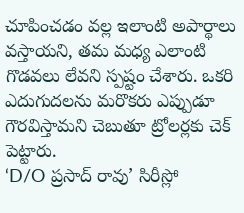చూపించడం వల్ల ఇలాంటి అపార్థాలు వస్తాయని, తమ మధ్య ఎలాంటి గొడవలు లేవని స్పష్టం చేశారు. ఒకరి ఎదుగుదలను మరొకరు ఎప్పుడూ గౌరవిస్తామని చెబుతూ ట్రోలర్లకు చెక్ పెట్టారు.
‘D/O ప్రసాద్ రావు’ సిరీస్లో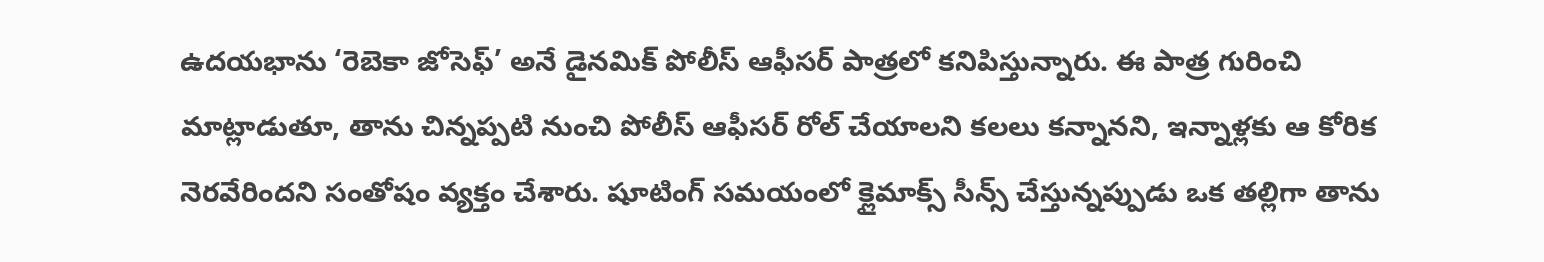ఉదయభాను ‘రెబెకా జోసెఫ్’ అనే డైనమిక్ పోలీస్ ఆఫీసర్ పాత్రలో కనిపిస్తున్నారు. ఈ పాత్ర గురించి మాట్లాడుతూ, తాను చిన్నప్పటి నుంచి పోలీస్ ఆఫీసర్ రోల్ చేయాలని కలలు కన్నానని, ఇన్నాళ్లకు ఆ కోరిక నెరవేరిందని సంతోషం వ్యక్తం చేశారు. షూటింగ్ సమయంలో క్లైమాక్స్ సీన్స్ చేస్తున్నప్పుడు ఒక తల్లిగా తాను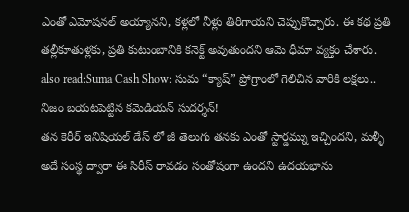ఎంతో ఎమోషనల్ అయ్యానని, కళ్లలో నీళ్లు తిరిగాయని చెప్పుకొచ్చారు. ఈ కథ ప్రతి తల్లీకూతుళ్లకు, ప్రతి కుటుంబానికి కనెక్ట్ అవుతుందని ఆమె ధీమా వ్యక్తం చేశారు.
also read:Suma Cash Show: సుమ “క్యాష్” ప్రోగ్రాంలో గెలిచిన వారికి లక్షలు.. నిజం బయటపెట్టిన కమెడియన్ సుదర్శన్!
తన కెరీర్ ఇనిషియల్ డేస్ లో జీ తెలుగు తనకు ఎంతో స్టార్డమ్ను ఇచ్చిందని, మళ్ళీ అదే సంస్థ ద్వారా ఈ సిరీస్ రావడం సంతోషంగా ఉందని ఉదయభాను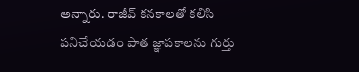అన్నారు. రాజీవ్ కనకాలతో కలిసి పనిచేయడం పాత జ్ఞాపకాలను గుర్తు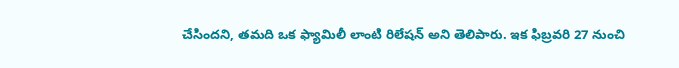చేసిందని, తమది ఒక ఫ్యామిలీ లాంటి రిలేషన్ అని తెలిపారు. ఇక ఫిబ్రవరి 27 నుంచి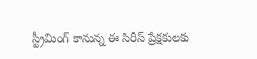స్ట్రీమింగ్ కానున్న ఈ సిరీస్ ప్రేక్షకులకు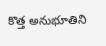కొత్త అనుభూతిని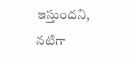ఇస్తుందని, నటిగా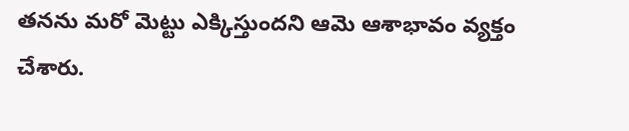తనను మరో మెట్టు ఎక్కిస్తుందని ఆమె ఆశాభావం వ్యక్తం చేశారు.